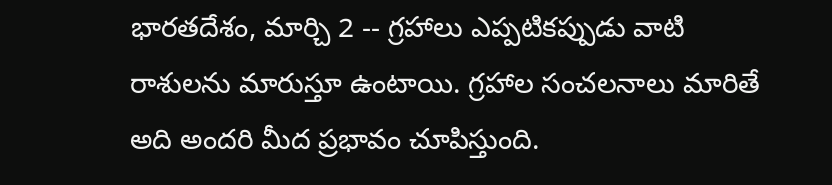భారతదేశం, మార్చి 2 -- గ్రహాలు ఎప్పటికప్పుడు వాటి రాశులను మారుస్తూ ఉంటాయి. గ్రహాల సంచలనాలు మారితే అది అందరి మీద ప్రభావం చూపిస్తుంది.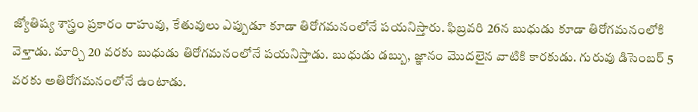జ్యోతిష్య శాస్త్రం ప్రకారం రాహువు, కేతువులు ఎప్పుడూ కూడా తిరోగమనంలోనే పయనిస్తారు. ఫిబ్రవరి 26న బుధుడు కూడా తిరోగమనంలోకి వెళ్తాడు. మార్చి 20 వరకు బుధుడు తిరోగమనంలోనే పయనిస్తాడు. బుధుడు డబ్బు, జ్ఞానం మొదలైన వాటికి కారకుడు. గురువు డిసెంబర్ 5 వరకు అతిరోగమనంలోనే ఉంటాడు.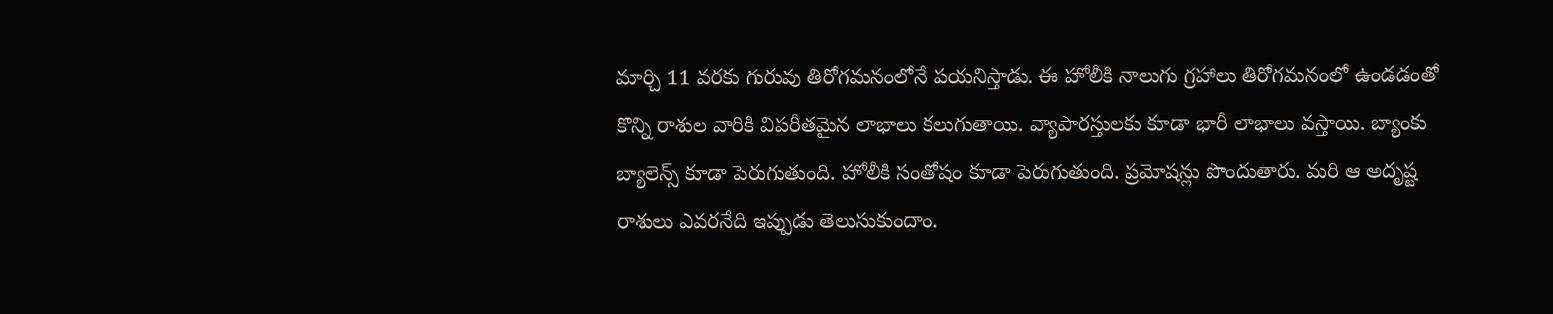మార్చి 11 వరకు గురువు తిరోగమనంలోనే పయనిస్తాడు. ఈ హోలీకి నాలుగు గ్రహాలు తిరోగమనంలో ఉండడంతో కొన్ని రాశుల వారికి విపరీతమైన లాభాలు కలుగుతాయి. వ్యాపారస్తులకు కూడా భారీ లాభాలు వస్తాయి. బ్యాంకు బ్యాలెన్స్ కూడా పెరుగుతుంది. హోలీకి సంతోషం కూడా పెరుగుతుంది. ప్రమోషన్లు పొందుతారు. మరి ఆ అదృష్ట రాశులు ఎవరనేది ఇప్పుడు తెలుసుకుందాం.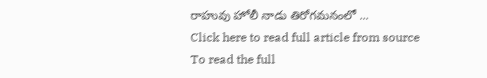రాహువు హోలీ నాడు తిరోగమనంలో ...
Click here to read full article from source
To read the full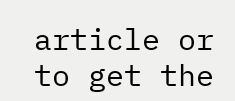article or to get the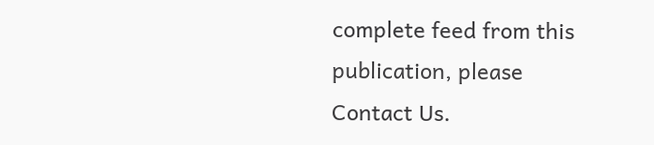complete feed from this publication, please
Contact Us.